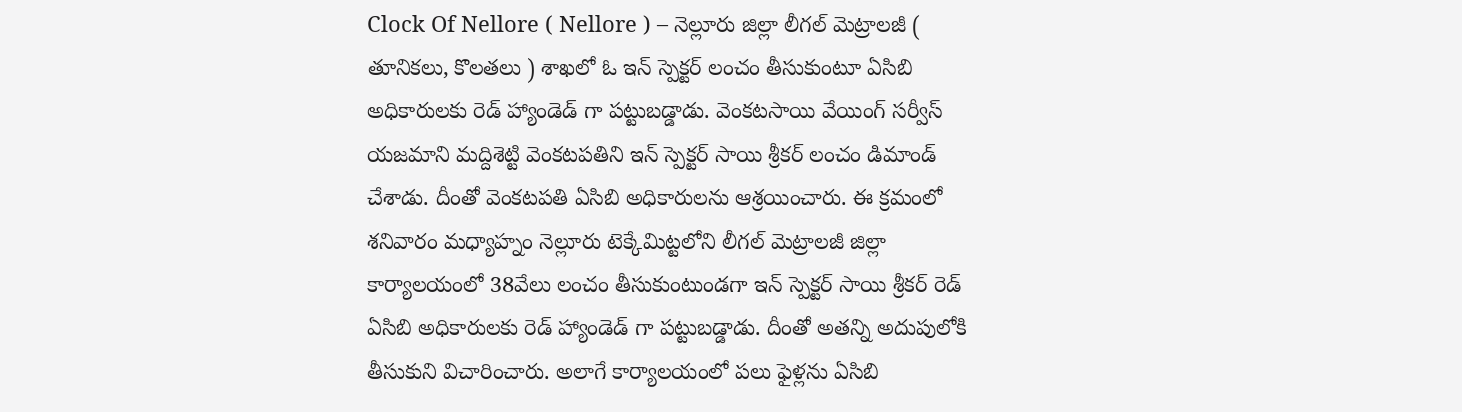Clock Of Nellore ( Nellore ) – నెల్లూరు జిల్లా లీగల్ మెట్రాలజీ ( తూనికలు, కొలతలు ) శాఖలో ఓ ఇన్ స్పెక్టర్ లంచం తీసుకుంటూ ఏసిబి అధికారులకు రెడ్ హ్యాండెడ్ గా పట్టుబడ్డాడు. వెంకటసాయి వేయింగ్ సర్వీస్ యజమాని మద్దిశెట్టి వెంకటపతిని ఇన్ స్పెక్టర్ సాయి శ్రీకర్ లంచం డిమాండ్ చేశాడు. దీంతో వెంకటపతి ఏసిబి అధికారులను ఆశ్రయించారు. ఈ క్రమంలో శనివారం మధ్యాహ్నం నెల్లూరు టెక్కేమిట్టలోని లీగల్ మెట్రాలజీ జిల్లా కార్యాలయంలో 38వేలు లంచం తీసుకుంటుండగా ఇన్ స్పెక్టర్ సాయి శ్రీకర్ రెడ్ ఏసిబి అధికారులకు రెడ్ హ్యాండెడ్ గా పట్టుబడ్డాడు. దీంతో అతన్ని అదుపులోకి తీసుకుని విచారించారు. అలాగే కార్యాలయంలో పలు ఫైళ్లను ఏసిబి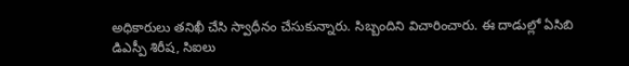అధికారులు తనిఖీ చేసి స్వాధీనం చేసుకున్నారు. సిబ్బందిని విచారించారు. ఈ దాడుల్లో ఏసిబి డిఎస్పీ శిరీష, సిఐలు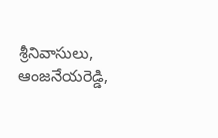శ్రీనివాసులు, ఆంజనేయరెడ్డి,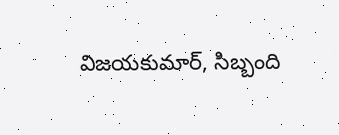విజయకుమార్, సిబ్బంది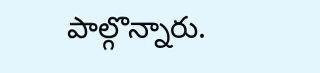పాల్గొన్నారు.